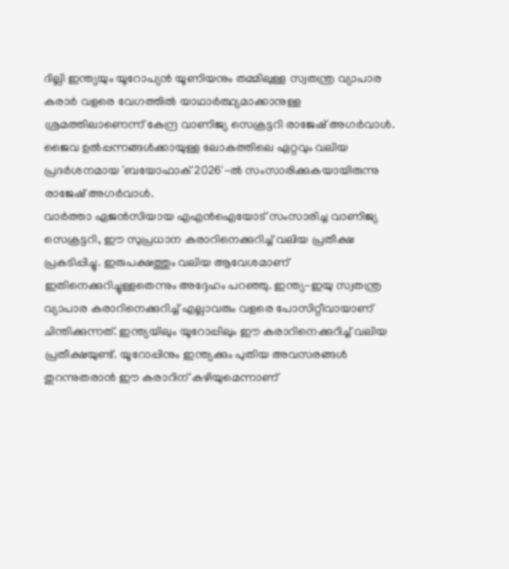ദില്ലി ഇന്ത്യയും യൂറോപ്യൻ യൂണിയനും തമ്മിലുള്ള സ്വതന്ത്ര വ്യാപാര കരാർ വളരെ വേഗത്തിൽ യാഥാർത്ഥ്യമാക്കാനുള്ള ശ്രമത്തിലാണെന്ന് കേന്ദ്ര വാണിജ്യ സെക്രട്ടറി രാജേഷ് അഗർവാൾ. ജൈവ ഉൽപ്പന്നങ്ങൾക്കായുള്ള ലോകത്തിലെ ഏറ്റവും വലിയ പ്രദർശനമായ 'ബയോഫാക് 2026'-ൽ സംസാരിക്കുകയായിരുന്നു രാജേഷ് അഗർവാൾ.
വാർത്താ ഏജൻസിയായ എഎൻഐയോട് സംസാരിച്ച വാണിജ്യ സെക്രട്ടറി, ഈ സുപ്രധാന കരാറിനെക്കുറിച്ച് വലിയ പ്രതീക്ഷ പ്രകടിപ്പിച്ചു. ഇരുപക്ഷത്തും വലിയ ആവേശമാണ് ഇതിനെക്കുറിച്ചുള്ളതെന്നും അദ്ദേഹം പറഞ്ഞു. ഇന്ത്യ-ഇയു സ്വതന്ത്ര വ്യാപാര കരാറിനെക്കുറിച്ച് എല്ലാവരും വളരെ പോസിറ്റീവായാണ് ചിന്തിക്കുന്നത്. ഇന്ത്യയിലും യൂറോപ്പിലും ഈ കരാറിനെക്കുറിച്ച് വലിയ പ്രതീക്ഷയുണ്ട്. യൂറോപ്പിനും ഇന്ത്യക്കും പുതിയ അവസരങ്ങൾ തുറന്നുതരാൻ ഈ കരാറിന് കഴിയുമെന്നാണ്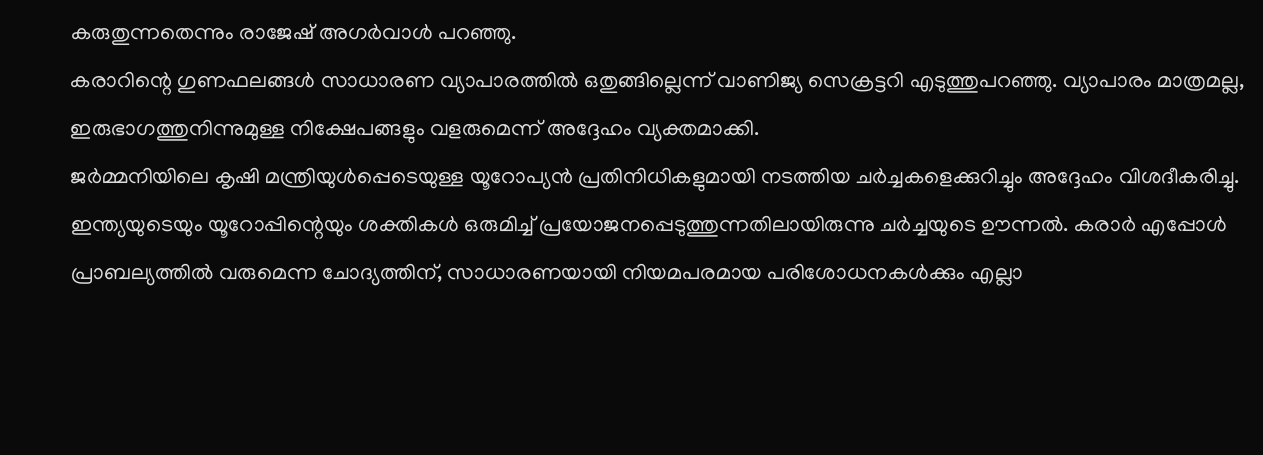കരുതുന്നതെന്നും രാജേഷ് അഗർവാൾ പറഞ്ഞു.
കരാറിന്റെ ഗുണഫലങ്ങൾ സാധാരണ വ്യാപാരത്തിൽ ഒതുങ്ങില്ലെന്ന് വാണിജ്യ സെക്രട്ടറി എടുത്തുപറഞ്ഞു. വ്യാപാരം മാത്രമല്ല, ഇരുഭാഗത്തുനിന്നുമുള്ള നിക്ഷേപങ്ങളും വളരുമെന്ന് അദ്ദേഹം വ്യക്തമാക്കി.
ജർമ്മനിയിലെ കൃഷി മന്ത്രിയുൾപ്പെടെയുള്ള യൂറോപ്യൻ പ്രതിനിധികളുമായി നടത്തിയ ചർച്ചകളെക്കുറിച്ചും അദ്ദേഹം വിശദീകരിച്ചു. ഇന്ത്യയുടെയും യൂറോപ്പിന്റെയും ശക്തികൾ ഒരുമിച്ച് പ്രയോജനപ്പെടുത്തുന്നതിലായിരുന്നു ചർച്ചയുടെ ഊന്നൽ. കരാർ എപ്പോൾ പ്രാബല്യത്തിൽ വരുമെന്ന ചോദ്യത്തിന്, സാധാരണയായി നിയമപരമായ പരിശോധനകൾക്കും എല്ലാ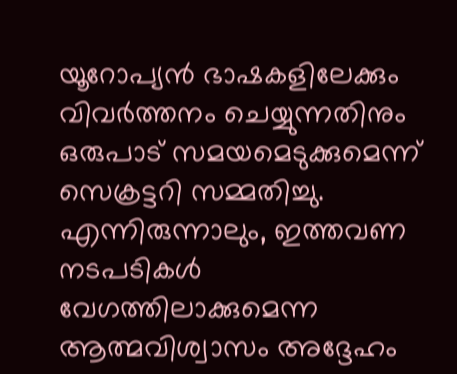യൂറോപ്യൻ ഭാഷകളിലേക്കും വിവർത്തനം ചെയ്യുന്നതിനും ഒരുപാട് സമയമെടുക്കുമെന്ന് സെക്രട്ടറി സമ്മതിച്ചു. എന്നിരുന്നാലും, ഇത്തവണ നടപടികൾ വേഗത്തിലാക്കുമെന്ന ആത്മവിശ്വാസം അദ്ദേഹം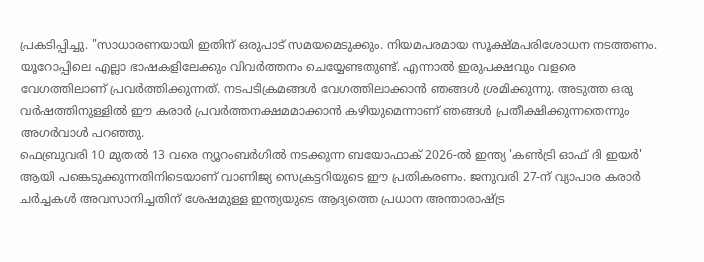പ്രകടിപ്പിച്ചു. "സാധാരണയായി ഇതിന് ഒരുപാട് സമയമെടുക്കും. നിയമപരമായ സൂക്ഷ്മപരിശോധന നടത്തണം. യൂറോപ്പിലെ എല്ലാ ഭാഷകളിലേക്കും വിവർത്തനം ചെയ്യേണ്ടതുണ്ട്. എന്നാൽ ഇരുപക്ഷവും വളരെ വേഗത്തിലാണ് പ്രവർത്തിക്കുന്നത്. നടപടിക്രമങ്ങൾ വേഗത്തിലാക്കാൻ ഞങ്ങൾ ശ്രമിക്കുന്നു. അടുത്ത ഒരു വർഷത്തിനുള്ളിൽ ഈ കരാർ പ്രവർത്തനക്ഷമമാക്കാൻ കഴിയുമെന്നാണ് ഞങ്ങൾ പ്രതീക്ഷിക്കുന്നതെന്നും അഗർവാൾ പറഞ്ഞു.
ഫെബ്രുവരി 10 മുതൽ 13 വരെ ന്യൂറംബർഗിൽ നടക്കുന്ന ബയോഫാക് 2026-ൽ ഇന്ത്യ 'കൺട്രി ഓഫ് ദി ഇയർ' ആയി പങ്കെടുക്കുന്നതിനിടെയാണ് വാണിജ്യ സെക്രട്ടറിയുടെ ഈ പ്രതികരണം. ജനുവരി 27-ന് വ്യാപാര കരാർ ചർച്ചകൾ അവസാനിച്ചതിന് ശേഷമുള്ള ഇന്ത്യയുടെ ആദ്യത്തെ പ്രധാന അന്താരാഷ്ട്ര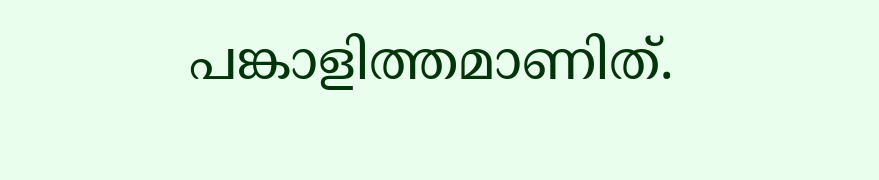പങ്കാളിത്തമാണിത്.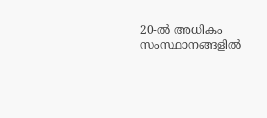20-ൽ അധികം സംസ്ഥാനങ്ങളിൽ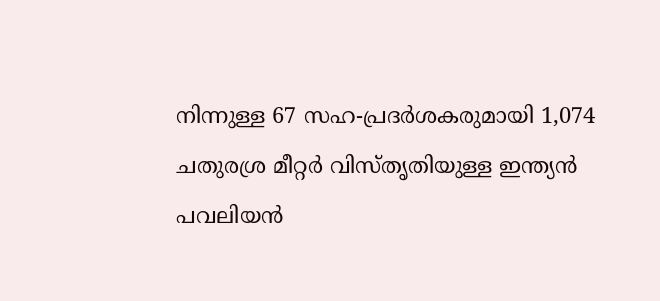നിന്നുള്ള 67 സഹ-പ്രദർശകരുമായി 1,074 ചതുരശ്ര മീറ്റർ വിസ്തൃതിയുള്ള ഇന്ത്യൻ പവലിയൻ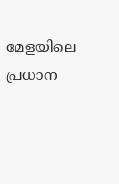മേളയിലെ പ്രധാന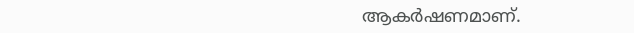ആകർഷണമാണ്.